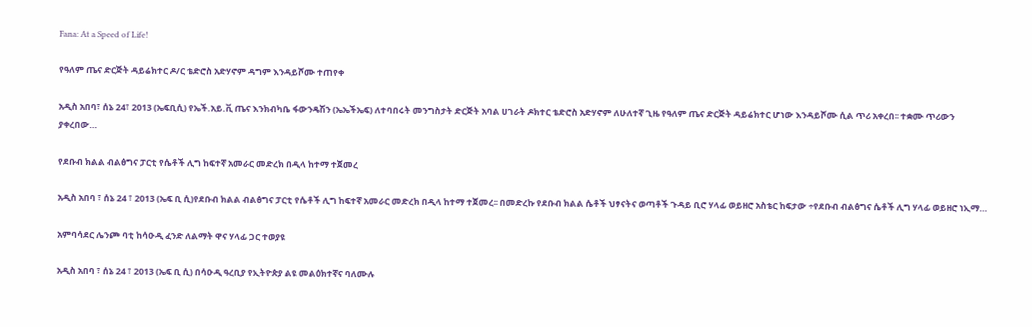Fana: At a Speed of Life!

የዓለም ጤና ድርጅት ዳይሬክተር ዶ/ር ቴድሮስ አድሃኖም ዳግም እንዳይሾሙ ተጠየቀ

አዲስ አበባ፣ ሰኔ 24፣ 2013 (ኤፍቢሲ) የኤች.አይ.ቪ ጤና እንክብካቤ ፋውንዴሽን (ኤኤችኤፍ) ለተባበሩት መንግስታት ድርጅት አባል ሀገራት ዶክተር ቴድሮስ አድሃኖም ለሁለተኛ ጊዜ የዓለም ጤና ድርጅት ዳይሬክተር ሆነው እንዳይሾሙ ሲል ጥሪ አቀረበ፡፡ ተቋሙ ጥሪውን ያቀረበው…

የደቡብ ክልል ብልፅግና ፓርቲ የሴቶች ሊግ ከፍተኛ አመራር መድረክ በዲላ ከተማ ተጀመረ

አዲስ አበባ ፣ ሰኔ 24 ፣ 2013 (ኤፍ ቢ ሲ)የደቡብ ክልል ብልፅግና ፓርቲ የሴቶች ሊግ ከፍተኛ አመራር መድረክ በዲላ ከተማ ተጀመረ፡፡ በመድረኩ የደቡብ ክልል ሴቶች ህፃናትና ወጣቶች ጉዳይ ቢሮ ሃላፊ ወይዘሮ አስቴር ከፍታው ÷የደቡብ ብልፅግና ሴቶች ሊግ ሃላፊ ወይዘሮ ነኢማ…

አምባሳደር ሌንጮ ባቲ ከሳዑዲ ፈንድ ለልማት ዋና ሃላፊ ጋር ተወያዩ

አዲስ አበባ ፣ ሰኔ 24 ፣ 2013 (ኤፍ ቢ ሲ) በሳዑዲ ዓረቢያ የኢትዮጵያ ልዩ መልዕክተኛና ባለሙሉ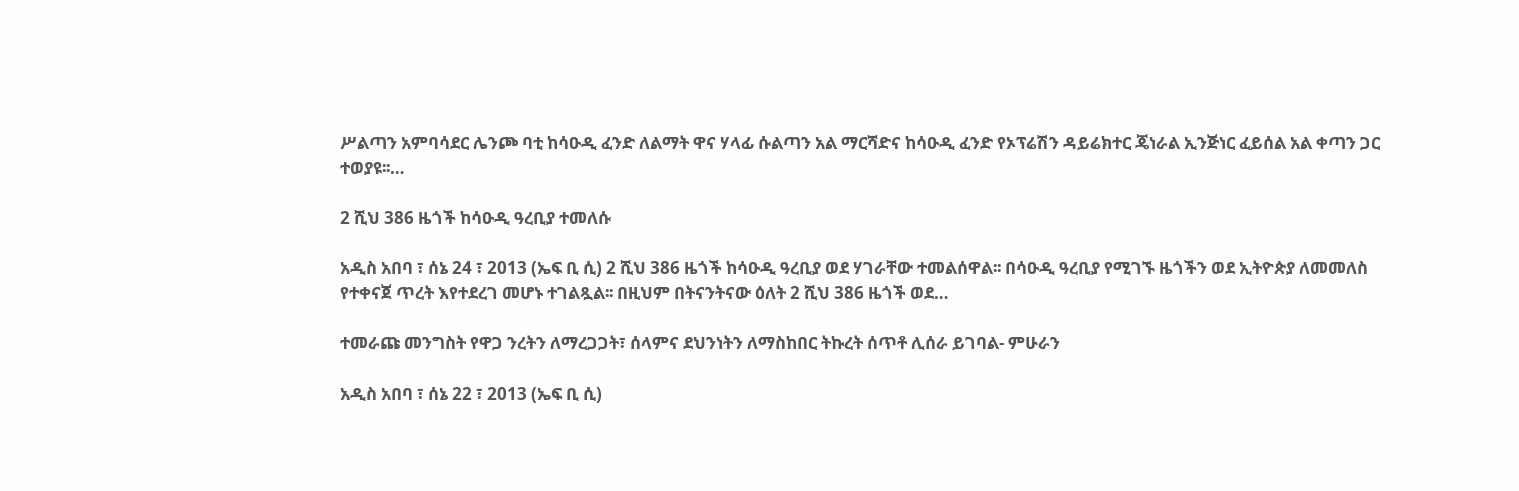ሥልጣን አምባሳደር ሌንጮ ባቲ ከሳዑዲ ፈንድ ለልማት ዋና ሃላፊ ሱልጣን አል ማርሻድና ከሳዑዲ ፈንድ የኦፕሬሽን ዳይሬክተር ጄነራል ኢንጅነር ፈይሰል አል ቀጣን ጋር ተወያዩ፡፡…

2 ሺህ 386 ዜጎች ከሳዑዲ ዓረቢያ ተመለሱ

አዲስ አበባ ፣ ሰኔ 24 ፣ 2013 (ኤፍ ቢ ሲ) 2 ሺህ 386 ዜጎች ከሳዑዲ ዓረቢያ ወደ ሃገራቸው ተመልሰዋል፡፡ በሳዑዲ ዓረቢያ የሚገኙ ዜጎችን ወደ ኢትዮጵያ ለመመለስ የተቀናጀ ጥረት እየተደረገ መሆኑ ተገልጿል፡፡ በዚህም በትናንትናው ዕለት 2 ሺህ 386 ዜጎች ወደ…

ተመራጩ መንግስት የዋጋ ንረትን ለማረጋጋት፣ ሰላምና ደህንነትን ለማስከበር ትኩረት ሰጥቶ ሊሰራ ይገባል- ምሁራን

አዲስ አበባ ፣ ሰኔ 22 ፣ 2013 (ኤፍ ቢ ሲ)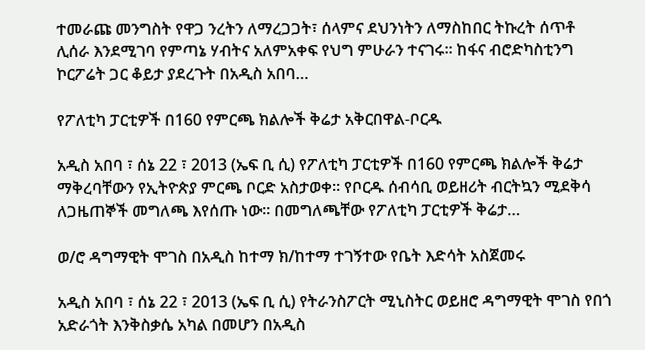ተመራጩ መንግስት የዋጋ ንረትን ለማረጋጋት፣ ሰላምና ደህንነትን ለማስከበር ትኩረት ሰጥቶ ሊሰራ እንደሚገባ የምጣኔ ሃብትና አለምአቀፍ የህግ ምሁራን ተናገሩ፡፡ ከፋና ብሮድካስቲንግ ኮርፖሬት ጋር ቆይታ ያደረጉት በአዲስ አበባ…

የፖለቲካ ፓርቲዎች በ160 የምርጫ ክልሎች ቅሬታ አቅርበዋል-ቦርዱ

አዲስ አበባ ፣ ሰኔ 22 ፣ 2013 (ኤፍ ቢ ሲ) የፖለቲካ ፓርቲዎች በ160 የምርጫ ክልሎች ቅሬታ ማቅረባቸውን የኢትዮጵያ ምርጫ ቦርድ አስታወቀ፡፡ የቦርዱ ሰብሳቢ ወይዘሪት ብርትኳን ሚደቅሳ ለጋዜጠኞች መግለጫ እየሰጡ ነው፡፡ በመግለጫቸው የፖለቲካ ፓርቲዎች ቅሬታ…

ወ/ሮ ዳግማዊት ሞገስ በአዲስ ከተማ ክ/ከተማ ተገኝተው የቤት እድሳት አስጀመሩ

አዲስ አበባ ፣ ሰኔ 22 ፣ 2013 (ኤፍ ቢ ሲ) የትራንስፖርት ሚኒስትር ወይዘሮ ዳግማዊት ሞገስ የበጎ አድራጎት እንቅስቃሴ አካል በመሆን በአዲስ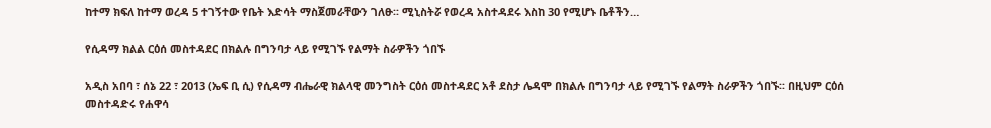ከተማ ክፍለ ከተማ ወረዳ 5 ተገኝተው የቤት እድሳት ማስጀመራቸውን ገለፁ፡፡ ሚኒስትሯ የወረዳ አስተዳደሩ እስከ 30 የሚሆኑ ቤቶችን…

የሲዳማ ክልል ርዕሰ መስተዳደር በክልሉ በግንባታ ላይ የሚገኙ የልማት ስራዎችን ጎበኙ

አዲስ አበባ ፣ ሰኔ 22 ፣ 2013 (ኤፍ ቢ ሲ) የሲዳማ ብሔራዊ ክልላዊ መንግስት ርዕሰ መስተዳደር አቶ ደስታ ሌዳሞ በክልሉ በግንባታ ላይ የሚገኙ የልማት ስራዎችን ጎበኙ፡፡ በዚህም ርዕሰ መስተዳድሩ የሐዋሳ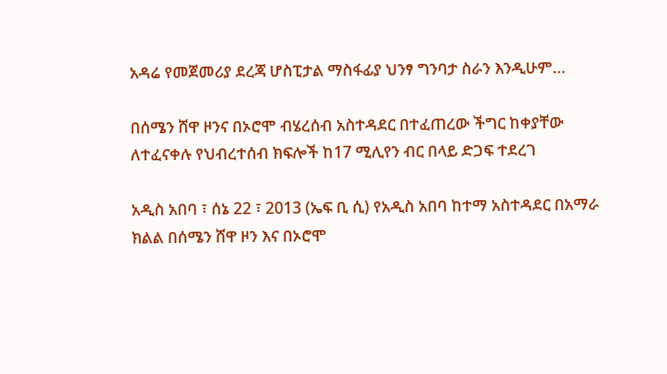አዳሬ የመጀመሪያ ደረጃ ሆስፒታል ማስፋፊያ ህንፃ ግንባታ ስራን እንዲሁም…

በሰሜን ሸዋ ዞንና በኦሮሞ ብሄረሰብ አስተዳደር በተፈጠረው ችግር ከቀያቸው ለተፈናቀሉ የህብረተሰብ ክፍሎች ከ17 ሚሊየን ብር በላይ ድጋፍ ተደረገ

አዲስ አበባ ፣ ሰኔ 22 ፣ 2013 (ኤፍ ቢ ሲ) የአዲስ አበባ ከተማ አስተዳደር በአማራ ክልል በሰሜን ሸዋ ዞን እና በኦሮሞ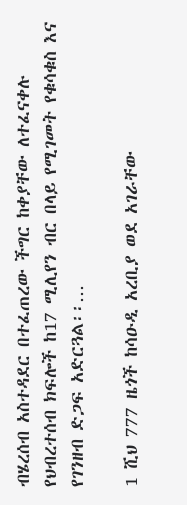ብሄረሰብ አስተዳደር በተፈጠረው ችግር ከቀያቸው ለተፈናቀሉ የህብረተሰብ ክፍሎች ከ17 ሚሊየን ብር በላይ የሚገመት የቁሳቁስ እና የገንዘብ ድጋፍ አድርጓል፡፡…

1 ሺህ 777 ዜጎች ከሳዑዲ አረቢያ ወደ አገራቸው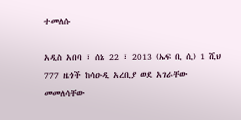ተመለሱ

አዲስ አበባ ፣ ሰኔ 22 ፣ 2013 (ኤፍ ቢ ሲ) 1 ሺህ 777 ዜጎች ከሳዑዲ አረቢያ ወደ አገራቸው መመለሳቸው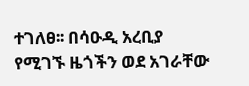ተገለፀ፡፡ በሳዑዲ አረቢያ የሚገኙ ዜጎችን ወደ አገራቸው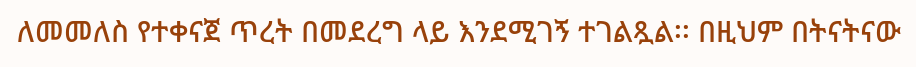ለመመለስ የተቀናጀ ጥረት በመደረግ ላይ እንደሚገኝ ተገልጿል፡፡ በዚህም በትናትናው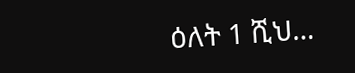ዕለት 1 ሺህ…